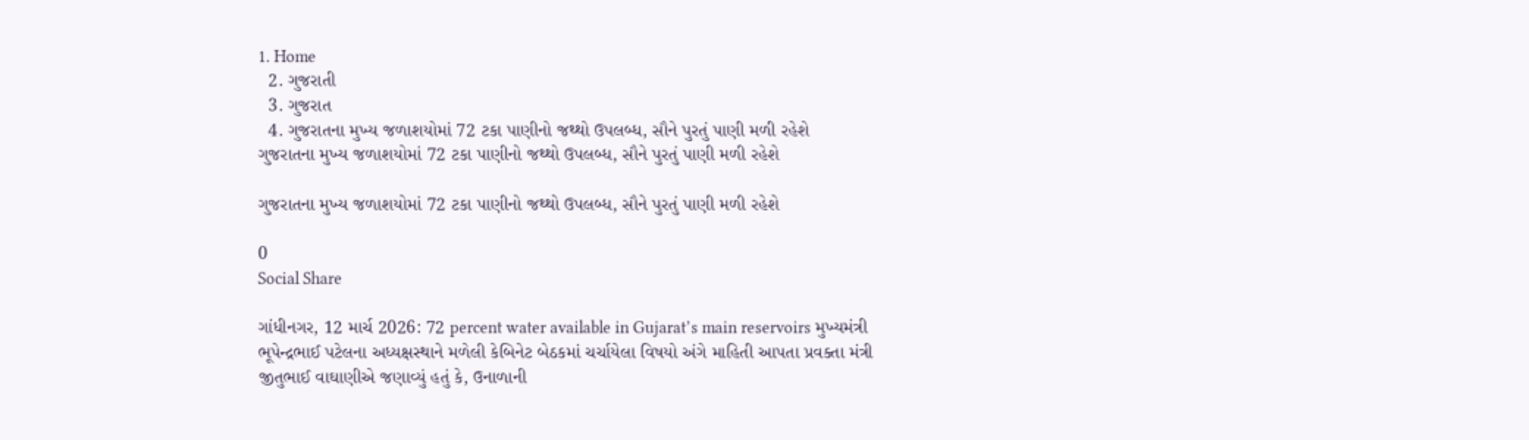1. Home
  2. ગુજરાતી
  3. ગુજરાત
  4. ગુજરાતના મુખ્ય જળાશયોમાં 72 ટકા પાણીનો જથ્થો ઉપલબ્ધ, સૌને પુરતું પાણી મળી રહેશે
ગુજરાતના મુખ્ય જળાશયોમાં 72 ટકા પાણીનો જથ્થો ઉપલબ્ધ, સૌને પુરતું પાણી મળી રહેશે

ગુજરાતના મુખ્ય જળાશયોમાં 72 ટકા પાણીનો જથ્થો ઉપલબ્ધ, સૌને પુરતું પાણી મળી રહેશે

0
Social Share

ગાંધીનગર, 12 માર્ચ 2026: 72 percent water available in Gujarat’s main reservoirs મુખ્યમંત્રી  ભૂપેન્દ્રભાઈ પટેલના અધ્યક્ષસ્થાને મળેલી કેબિનેટ બેઠકમાં ચર્ચાયેલા વિષયો અંગે માહિતી આપતા પ્રવક્તા મંત્રી  જીતુભાઈ વાઘાણીએ જણાવ્યું હતું કે, ઉનાળાની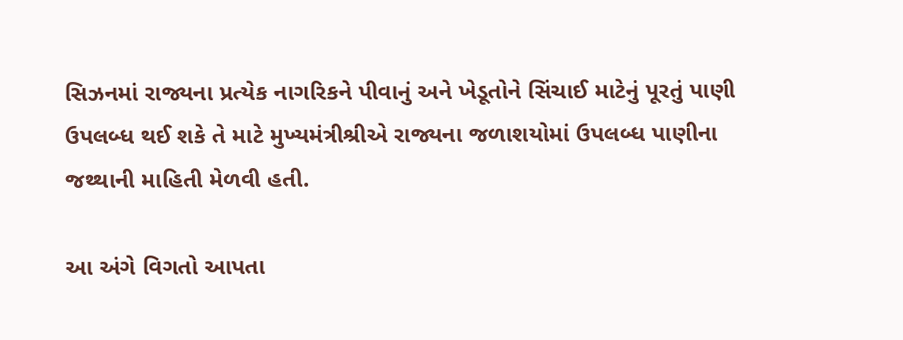સિઝનમાં રાજ્યના પ્રત્યેક નાગરિકને પીવાનું અને ખેડૂતોને સિંચાઈ માટેનું પૂરતું પાણી ઉપલબ્ધ થઈ શકે તે માટે મુખ્યમંત્રીશ્રીએ રાજ્યના જળાશયોમાં ઉપલબ્ધ પાણીના જથ્થાની માહિતી મેળવી હતી.

આ અંગે વિગતો આપતા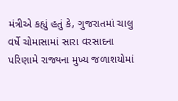મંત્રીએ કહ્યું હતું કે, ગુજરાતમાં ચાલુ વર્ષે ચોમાસામાં સારા વરસાદના પરિણામે રાજ્યના મુખ્ય જળાશયોમાં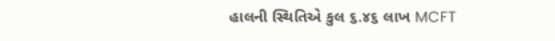હાલની સ્થિતિએ કુલ ૬.૪૬ લાખ MCFT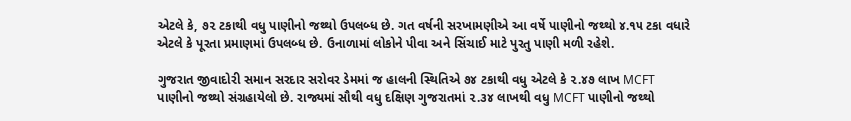એટલે કે, ૭૨ ટકાથી વધુ પાણીનો જથ્થો ઉપલબ્ધ છે. ગત વર્ષની સરખામણીએ આ વર્ષે પાણીનો જથ્થો ૪.૧૫ ટકા વધારે એટલે કે પૂરતા પ્રમાણમાં ઉપલબ્ધ છે. ઉનાળામાં લોકોને પીવા અને સિંચાઈ માટે પુરતુ પાણી મળી રહેશે.

ગુજરાત જીવાદોરી સમાન સરદાર સરોવર ડેમમાં જ હાલની સ્થિતિએ ૭૪ ટકાથી વધુ એટલે કે ૨.૪૭ લાખ MCFT પાણીનો જથ્થો સંગ્રહાયેલો છે. રાજ્યમાં સૌથી વધુ દક્ષિણ ગુજરાતમાં ૨.૩૪ લાખથી વધુ MCFT પાણીનો જથ્થો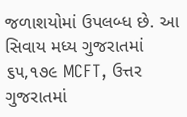જળાશયોમાં ઉપલબ્ધ છે. આ સિવાય મધ્ય ગુજરાતમાં ૬૫,૧૭૯ MCFT, ઉત્તર ગુજરાતમાં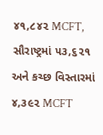૪૧,૮૪૨ MCFT, સૌરાષ્ટ્રમાં ૫૩,૬૨૧ અને કચ્છ વિસ્તારમાં ૪,૩૯૨ MCFT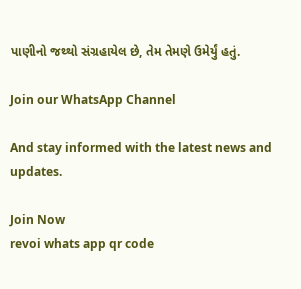પાણીનો જથ્થો સંગ્રહાયેલ છે, તેમ તેમણે ઉમેર્યું હતું.

Join our WhatsApp Channel

And stay informed with the latest news and updates.

Join Now
revoi whats app qr code